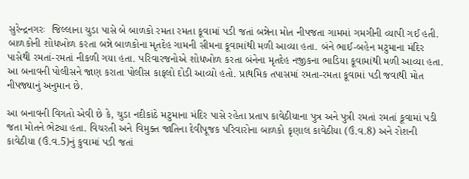સુરેન્દ્રનગરઃ  જિલ્લાના ચુડા પાસે બે બાળકો રમતા રમતા કૂવામાં પડી જતાં બન્નેના મોત નીપજતા ગામમાં ગમગીની વ્યાપી ગઈ હતી. બાળકોની શોધખોળ કરતા બન્ને બાળકોના મૃતદેહ ગામની સીમના કૂવામાંથી મળી આવ્યા હતા. બંને ભાઈ-બહેન મટુમાના મંદિર પાસેથી રમતાં-રમતાં નીકળી ગયા હતા. પરિવારજનોએ શોધખોળ કરતા બંનેના મૃતદેહ નજીકના ભાડિયા કૂવામાંથી મળી આવ્યા હતા. આ બનાવની પોલીસને જાણ કરાતા પોલીસ કાફલો દોડી આવ્યો હતો. પ્રાથમિક તપાસમાં રમતા-રમતા કૂવામાં પડી જવાથી મોત નીપજ્યાનું અનુમાન છે.

આ બનાવની વિગતો એવી છે કે, ચુડા નદીકાંઠે મટુમાના મંદિર પાસે રહેતા પ્રતાપ કાવેઠીયાના પુત્ર અને પુત્રી રમતાં રમતાં કૂવામાં પડી જતા મોતને ભેટ્યા હતા. વિચરતી અને વિમુક્ત જાતિના દેવીપૂજક પરિવારોના બાળકો કૃણાલ કાવેઠીયા (ઉં.વ.8) અને રોશની કાવેઠીયા (ઉં.વ.5)નું કુવામાં પડી જતાં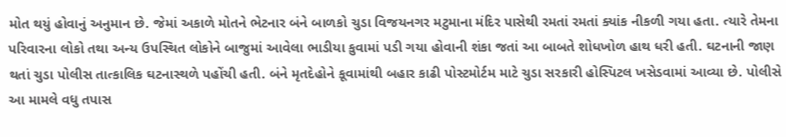મોત થયું હોવાનું અનુમાન છે. જેમાં અકાળે મોતને ભેટનાર બંને બાળકો ચુડા વિજયનગર મટુમાના મંદિર પાસેથી રમતાં રમતાં ક્યાંક નીકળી ગયા હતા. ત્યારે તેમના પરિવારના લોકો તથા અન્ય ઉપસ્થિત લોકોને બાજુમાં આવેલા ભાડીયા કુવામાં પડી ગયા હોવાની શંકા જતાં આ બાબતે શોધખોળ હાથ ધરી હતી. ઘટનાની જાણ થતાં ચુડા પોલીસ તાત્કાલિક ઘટનાસ્થળે પહોંચી હતી. બંને મૃતદેહોને કૂવામાંથી બહાર કાઢી પોસ્ટમોર્ટમ માટે ચુડા સરકારી હોસ્પિટલ ખસેડવામાં આવ્યા છે. પોલીસે આ મામલે વધુ તપાસ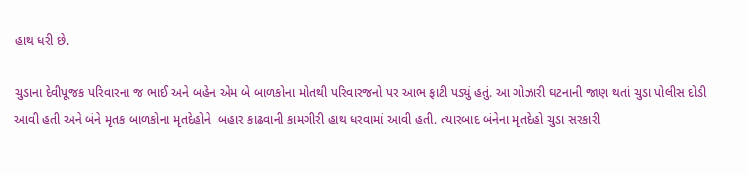હાથ ધરી છે.

ચુડાના દેવીપૂજક પરિવારના જ ભાઈ અને બહેન એમ બે બાળકોના મોતથી પરિવારજનો પર આભ ફાટી પડ્યું હતું. આ ગોઝારી ઘટનાની જાણ થતાં ચુડા પોલીસ દોડી આવી હતી અને બંને મૃતક બાળકોના મૃતદેહોને  બહાર કાઢવાની કામગીરી હાથ ધરવામાં આવી હતી. ત્યારબાદ બંનેના મૃતદેહો ચુડા સરકારી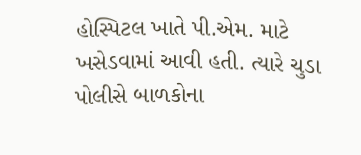હોસ્પિટલ ખાતે પી.એમ. માટે ખસેડવામાં આવી હતી. ત્યારે ચુડા પોલીસે બાળકોના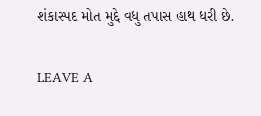શંકાસ્પદ મોત મુદ્દે વધુ તપાસ હાથ ધરી છે.

LEAVE A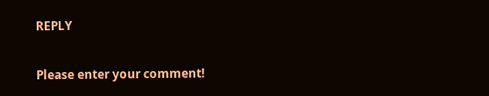REPLY

Please enter your comment!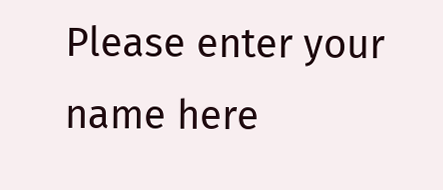Please enter your name here